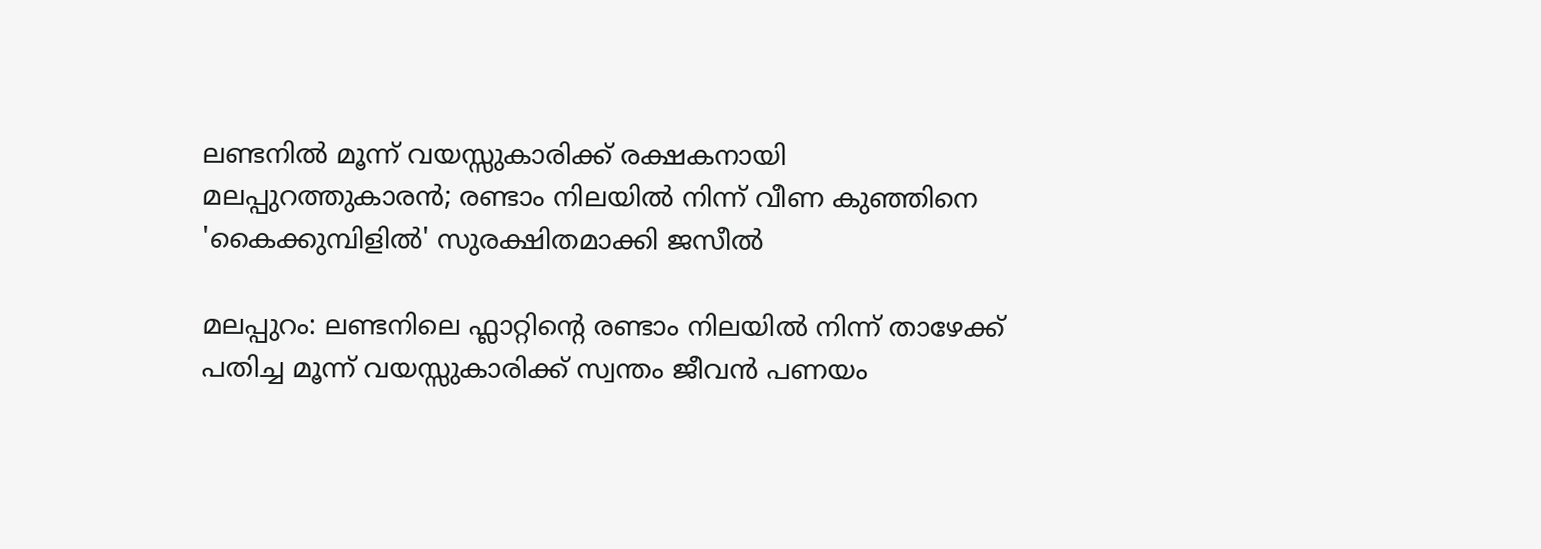ലണ്ടനിൽ മൂന്ന് വയസ്സുകാരിക്ക് രക്ഷകനായി മലപ്പുറത്തുകാരൻ; രണ്ടാം നിലയിൽ നിന്ന് വീണ കുഞ്ഞിനെ 'കൈക്കുമ്പിളിൽ' സുരക്ഷിതമാക്കി ജസീൽ

മലപ്പുറം: ലണ്ടനിലെ ഫ്ലാറ്റിന്റെ രണ്ടാം നിലയിൽ നിന്ന് താഴേക്ക് പതിച്ച മൂന്ന് വയസ്സുകാരിക്ക് സ്വന്തം ജീവൻ പണയം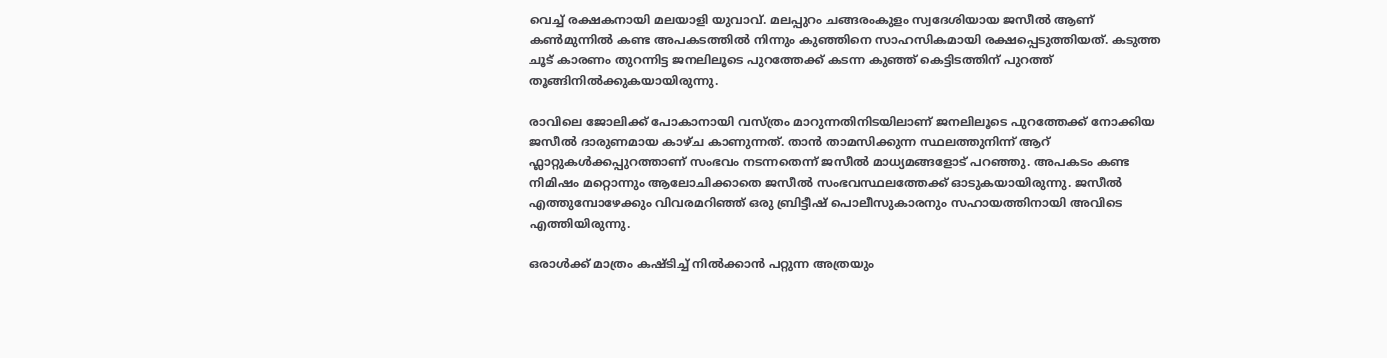വെച്ച് രക്ഷകനായി മലയാളി യുവാവ്. മലപ്പുറം ചങ്ങരംകുളം സ്വദേശിയായ ജസീൽ ആണ് കൺമുന്നിൽ കണ്ട അപകടത്തിൽ നിന്നും കുഞ്ഞിനെ സാഹസികമായി രക്ഷപ്പെടുത്തിയത്. കടുത്ത ചൂട് കാരണം തുറന്നിട്ട ജനലിലൂടെ പുറത്തേക്ക് കടന്ന കുഞ്ഞ് കെട്ടിടത്തിന് പുറത്ത് തൂങ്ങിനിൽക്കുകയായിരുന്നു.

രാവിലെ ജോലിക്ക് പോകാനായി വസ്ത്രം മാറുന്നതിനിടയിലാണ് ജനലിലൂടെ പുറത്തേക്ക് നോക്കിയ ജസീൽ ദാരുണമായ കാഴ്ച കാണുന്നത്. താൻ താമസിക്കുന്ന സ്ഥലത്തുനിന്ന് ആറ് ഫ്ലാറ്റുകൾക്കപ്പുറത്താണ് സംഭവം നടന്നതെന്ന് ജസീൽ മാധ്യമങ്ങളോട് പറഞ്ഞു. അപകടം കണ്ട നിമിഷം മറ്റൊന്നും ആലോചിക്കാതെ ജസീൽ സംഭവസ്ഥലത്തേക്ക് ഓടുകയായിരുന്നു. ജസീൽ എത്തുമ്പോഴേക്കും വിവരമറിഞ്ഞ് ഒരു ബ്രിട്ടീഷ് പൊലീസുകാരനും സഹായത്തിനായി അവിടെ എത്തിയിരുന്നു.

ഒരാൾക്ക് മാത്രം കഷ്ടിച്ച് നിൽക്കാൻ പറ്റുന്ന അത്രയും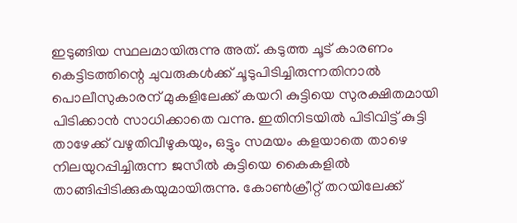ഇടുങ്ങിയ സ്ഥലമായിരുന്നു അത്. കടുത്ത ചൂട് കാരണം കെട്ടിടത്തിന്റെ ചുവരുകൾക്ക് ചൂടുപിടിച്ചിരുന്നതിനാൽ പൊലീസുകാരന് മുകളിലേക്ക് കയറി കുട്ടിയെ സുരക്ഷിതമായി പിടിക്കാൻ സാധിക്കാതെ വന്നു. ഇതിനിടയിൽ പിടിവിട്ട് കുട്ടി താഴേക്ക് വഴുതിവീഴുകയും, ഒട്ടും സമയം കളയാതെ താഴെ നിലയുറപ്പിച്ചിരുന്ന ജസീൽ കുട്ടിയെ കൈകളിൽ താങ്ങിപ്പിടിക്കുകയുമായിരുന്നു. കോൺക്രീറ്റ് തറയിലേക്ക്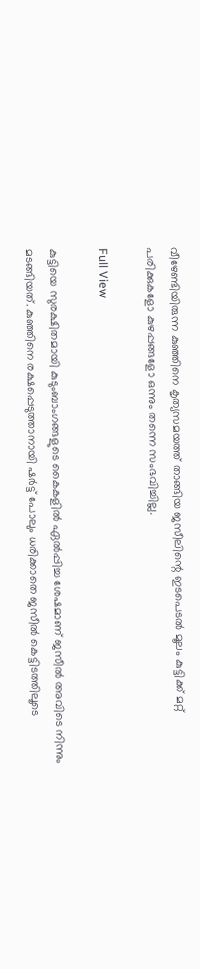വീഴേണ്ടിയിരുന്ന കുഞ്ഞിനെ കൃത്യസമയത്ത് താങ്ങിയ ജസീലിന്റെ ഇടപെടൽ മൂലം കുട്ടിക്ക് മറ്റ് പരിക്കുകളോ കുഴപ്പങ്ങളോ ഒന്നും തന്നെ സംഭവിച്ചില്ല.

Full View

കുട്ടിയെ സുരക്ഷിതമായി കുടുംബാംഗങ്ങളുടെ കൈകളിൽ ഏൽപ്പിച്ച ശേഷമാണ് ജസീൽ അവിടെ നിന്നും മടങ്ങിയത്. കുഞ്ഞിനെ രക്ഷപ്പെടുത്താനായി ഷർട്ട് പോലും ധരിക്കാതെ ജസീൽ കെട്ടിടത്തിലൂടെ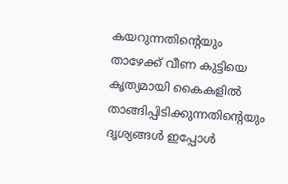കയറുന്നതിന്റെയും താഴേക്ക് വീണ കുട്ടിയെ കൃത്യമായി കൈകളിൽ താങ്ങിപ്പിടിക്കുന്നതിന്റെയും ദൃശ്യങ്ങൾ ഇപ്പോൾ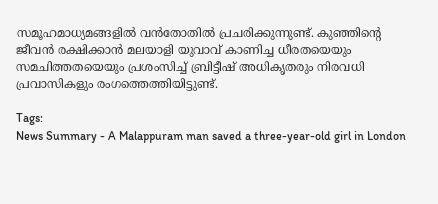സമൂഹമാധ്യമങ്ങളിൽ വൻതോതിൽ പ്രചരിക്കുന്നുണ്ട്. കുഞ്ഞിന്റെ ജീവൻ രക്ഷിക്കാൻ മലയാളി യുവാവ് കാണിച്ച ധീരതയെയും സമചിത്തതയെയും പ്രശംസിച്ച് ബ്രിട്ടീഷ് അധികൃതരും നിരവധി പ്രവാസികളും രംഗത്തെത്തിയിട്ടുണ്ട്.

Tags:
News Summary - A Malappuram man saved a three-year-old girl in London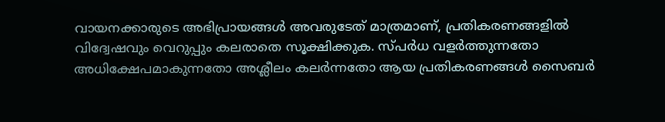വായനക്കാരുടെ അഭിപ്രായങ്ങള്‍ അവരുടേത് മാത്രമാണ്, പ്രതികരണങ്ങളിൽ വിദ്വേഷവും വെറുപ്പും കലരാതെ സൂക്ഷിക്കുക. സ്പർധ വളർത്തുന്നതോ അധിക്ഷേപമാകുന്നതോ അശ്ലീലം കലർന്നതോ ആയ പ്രതികരണങ്ങൾ സൈബർ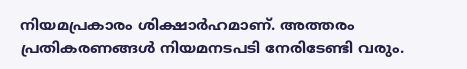നിയമപ്രകാരം ശിക്ഷാർഹമാണ്. അത്തരം പ്രതികരണങ്ങൾ നിയമനടപടി നേരിടേണ്ടി വരും.